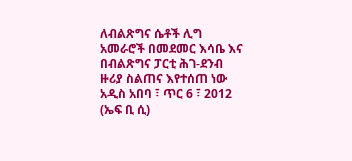ለብልጽግና ሴቶች ሊግ አመራሮች በመደመር እሳቤ እና በብልጽግና ፓርቲ ሕገ-ደንብ ዙሪያ ስልጠና እየተሰጠ ነው
አዲስ አበባ ፣ ጥር 6 ፣ 2012 (ኤፍ ቢ ሲ)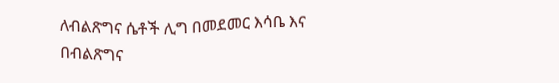ለብልጽግና ሴቶች ሊግ በመደመር እሳቤ እና በብልጽግና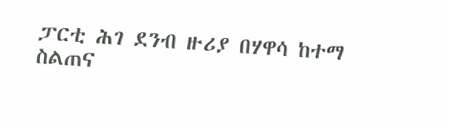ፓርቲ ሕገ ደንብ ዙሪያ በሃዋሳ ከተማ ስልጠና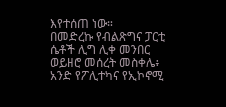እየተሰጠ ነው።
በመድረኩ የብልጽግና ፓርቲ ሴቶች ሊግ ሊቀ መንበር ወይዘሮ መሰረት መስቀሌ፥ አንድ የፖሊተካና የኢኮኖሚ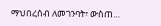ማህበረሰብ ለመገንባት፣ ውስጠ…